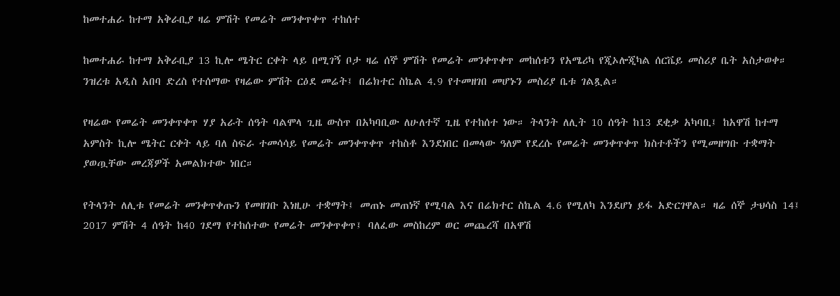ከመተሐራ ከተማ አቅራቢያ ዛሬ ምሽት የመሬት መንቀጥቀጥ ተከሰተ

ከመተሐራ ከተማ አቅራቢያ 13 ኪሎ ሜትር ርቀት ላይ በሚገኝ ቦታ ዛሬ ሰኞ ምሽት የመሬት መንቀጥቀጥ መከሰቱን የአሜሪካ የጂኦሎጂካል ሰርቬይ መስሪያ ቤት አስታወቀ። ንዝረቱ አዲስ አበባ ድረስ የተሰማው የዛሬው ምሽት ርዕደ መሬት፤ በሬክተር ስኬል 4.9 የተመዘገበ መሆኑን መስሪያ ቤቱ ገልጿል።

የዛሬው የመሬት መንቀጥቀጥ ሃያ አራት ሰዓት ባልሞላ ጊዜ ውስጥ በአካባቢው ለሁለተኛ ጊዜ የተከሰተ ነው። ትላንት ለሊት 10 ሰዓት ከ13 ደቂቃ አካባቢ፤ ከአዋሽ ከተማ አምስት ኪሎ ሜትር ርቀት ላይ ባለ ስፍራ ተመሳሳይ የመሬት መንቀጥቀጥ ተከስቶ እንደነበር በመላው ዓለም የደረሱ የመሬት መንቀጥቀጥ ክስተቶችን የሚመዘግቡ ተቋማት ያወጧቸው መረጃዎች አመልክተው ነበር።

የትላንት ለሊቱ የመሬት መንቀጥቀጡን የመዘገቡ እነዚሁ ተቋማት፤ መጠኑ መጠነኛ የሚባል እና በሬክተር ስኬል 4.6 የሚለካ እንደሆነ ይፋ አድርገዋል። ዛሬ ሰኞ ታህሳስ 14፤ 2017 ምሽት 4 ሰዓት ከ40 ገደማ የተከሰተው የመሬት መንቀጥቀጥ፤ ባለፈው መስከረም ወር መጨረሻ በአዋሽ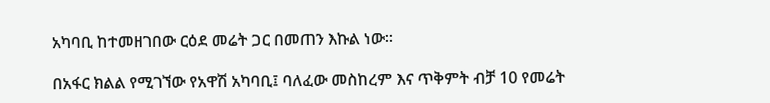አካባቢ ከተመዘገበው ርዕደ መሬት ጋር በመጠን እኩል ነው።

በአፋር ክልል የሚገኘው የአዋሽ አካባቢ፤ ባለፈው መስከረም እና ጥቅምት ብቻ 10 የመሬት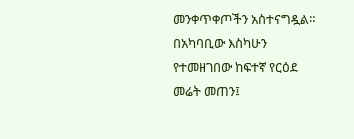መንቀጥቀጦችን አስተናግዷል። በአካባቢው እስካሁን የተመዘገበው ከፍተኛ የርዕደ መሬት መጠን፤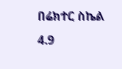በሬክተር ስኬል 4.9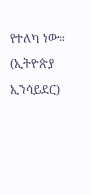የተለካ ነው። (ኢትዮጵያ ኢንሳይደር)